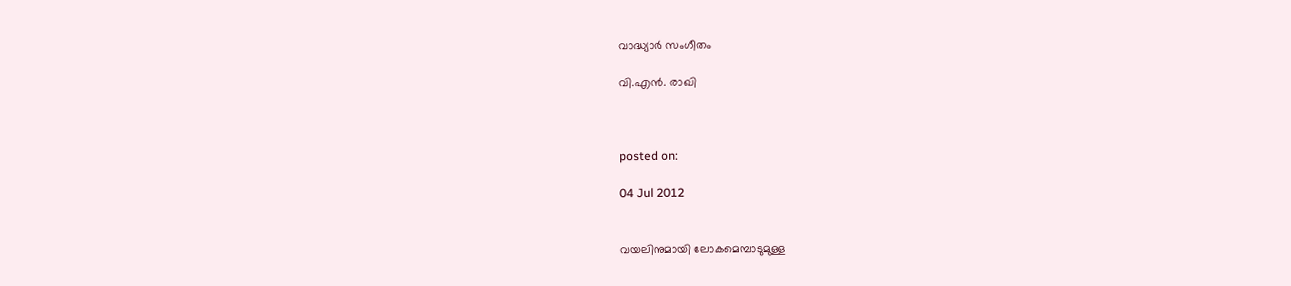വാദ്ധ്യാര്‍ സംഗീതം

വി.എന്‍. രാഖി



posted on:

04 Jul 2012


വയലിനുമായി ലോകമെമ്പാടുമുള്ള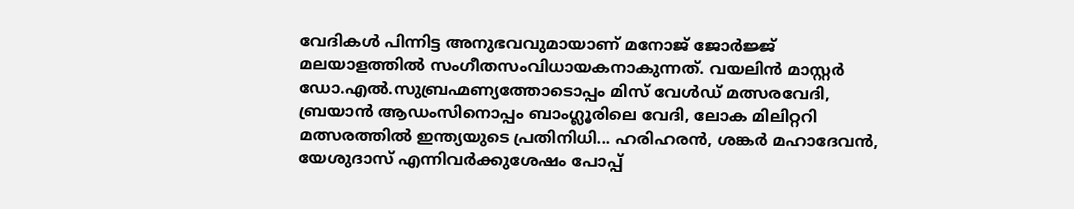വേദികള്‍ പിന്നിട്ട അനുഭവവുമായാണ് മനോജ് ജോര്‍ജ്ജ് മലയാളത്തില്‍ സംഗീതസംവിധായകനാകുന്നത്. വയലിന്‍ മാസ്റ്റര്‍ ഡോ.എല്‍.സുബ്രഹ്മണ്യത്തോടൊപ്പം മിസ് വേള്‍ഡ് മത്സരവേദി, ബ്രയാന്‍ ആഡംസിനൊപ്പം ബാംഗ്ലൂരിലെ വേദി, ലോക മിലിറ്ററി മത്സരത്തില്‍ ഇന്ത്യയുടെ പ്രതിനിധി... ഹരിഹരന്‍, ശങ്കര്‍ മഹാദേവന്‍, യേശുദാസ് എന്നിവര്‍ക്കുശേഷം പോപ്പ്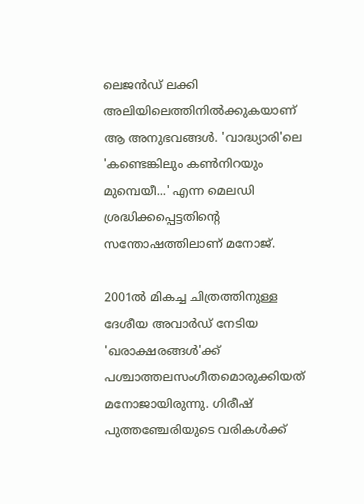ലെജന്‍ഡ് ലക്കി അലിയിലെത്തിനില്‍ക്കുകയാണ് ആ അനുഭവങ്ങള്‍. 'വാദ്ധ്യാരി'ലെ 'കണ്ടെങ്കിലും കണ്‍നിറയും മുമ്പെയീ...' എന്ന മെലഡി ശ്രദ്ധിക്കപ്പെട്ടതിന്റെ സന്തോഷത്തിലാണ് മനോജ്.

2001ല്‍ മികച്ച ചിത്രത്തിനുള്ള ദേശീയ അവാര്‍ഡ് നേടിയ 'ഖരാക്ഷരങ്ങള്‍'ക്ക് പശ്ചാത്തലസംഗീതമൊരുക്കിയത് മനോജായിരുന്നു. ഗിരീഷ് പുത്തഞ്ചേരിയുടെ വരികള്‍ക്ക്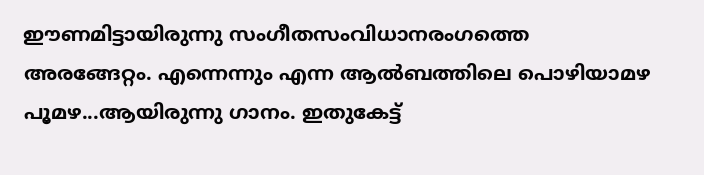ഈണമിട്ടായിരുന്നു സംഗീതസംവിധാനരംഗത്തെ അരങ്ങേറ്റം. എന്നെന്നും എന്ന ആല്‍ബത്തിലെ പൊഴിയാമഴ പൂമഴ...ആയിരുന്നു ഗാനം. ഇതുകേട്ട്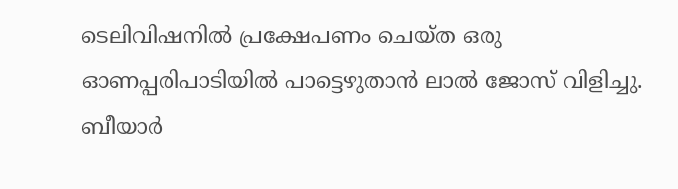ടെലിവിഷനില്‍ പ്രക്ഷേപണം ചെയ്ത ഒരു ഓണപ്പരിപാടിയില്‍ പാട്ടെഴുതാന്‍ ലാല്‍ ജോസ് വിളിച്ചു. ബീയാര്‍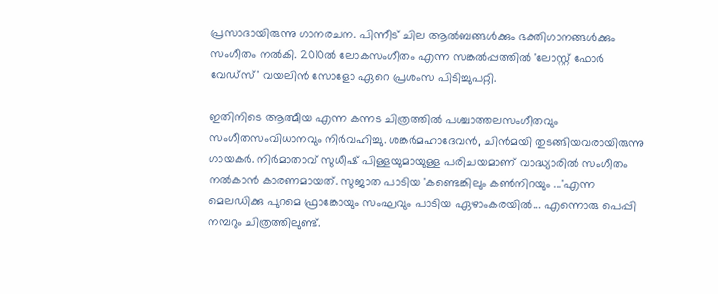പ്രസാദായിരുന്നു ഗാനരചന. പിന്നീട് ചില ആല്‍ബങ്ങള്‍ക്കും ഭക്തിഗാനങ്ങള്‍ക്കും സംഗീതം നല്‍കി. 2010ല്‍ ലോകസംഗീതം എന്ന സങ്കല്‍പ്പത്തില്‍ 'ലോസ്റ്റ് ഫോര്‍ വേഡ്‌സ്' വയലിന്‍ സോളോ ഏറെ പ്രശംസ പിടിച്ചുപറ്റി.

ഇതിനിടെ ആത്മീയ എന്ന കന്നട ചിത്രത്തില്‍ പശ്ചാത്തലസംഗീതവും സംഗീതസംവിധാനവും നിര്‍വഹിച്ചു. ശങ്കര്‍മഹാദേവന്‍, ചിന്‍മയി തുടങ്ങിയവരായിരുന്നു ഗായകര്‍. നിര്‍മാതാവ് സുധീഷ് പിള്ളയുമായുള്ള പരിചയമാണ് വാദ്ധ്യാരില്‍ സംഗീതം നല്‍കാന്‍ കാരണമായത്. സുജാത പാടിയ 'കണ്ടെങ്കിലും കണ്‍നിറയും ...'എന്ന മെലഡിക്കു പുറമെ ഫ്രാങ്കോയും സംഘവും പാടിയ ഏഴാംകരയില്‍... എന്നൊരു പെപ്പി നമ്പറും ചിത്രത്തിലുണ്ട്.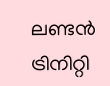ലണ്ടന്‍ ട്രിനിറ്റി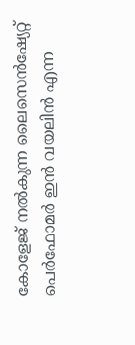കോളേജ് നല്‍കുന്ന ലൈസെന്‍ഷ്യേറ്റ് പെര്‍ഫോമര്‍ ഇന്‍ വയലിന്‍ എന്ന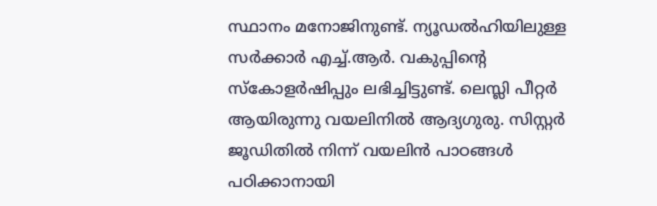സ്ഥാനം മനോജിനുണ്ട്. ന്യൂഡല്‍ഹിയിലുള്ള സര്‍ക്കാര്‍ എച്ച്.ആര്‍. വകുപ്പിന്റെ സ്‌കോളര്‍ഷിപ്പും ലഭിച്ചിട്ടുണ്ട്. ലെസ്ലി പീറ്റര്‍ ആയിരുന്നു വയലിനില്‍ ആദ്യഗുരു. സിസ്റ്റര്‍ ജൂഡിതില്‍ നിന്ന് വയലിന്‍ പാഠങ്ങള്‍ പഠിക്കാനായി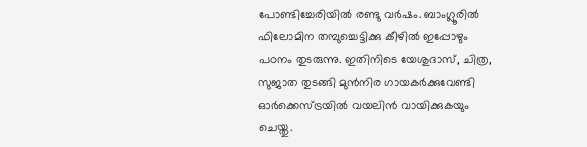പോണ്ടിച്ചേരിയില്‍ രണ്ടു വര്‍ഷം. ബാംഗ്ലൂരില്‍ ഫിലോമിന തമ്പുച്ചെട്ടിക്കു കീഴില്‍ ഇപ്പോഴും പഠനം തുടരുന്നു. ഇതിനിടെ യേശുദാസ്, ചിത്ര, സുജാത തുടങ്ങി മുന്‍നിര ഗായകര്‍ക്കുവേണ്ടി ഓര്‍ക്കെസ്ട്രയില്‍ വയലിന്‍ വായിക്കുകയും ചെയ്തു.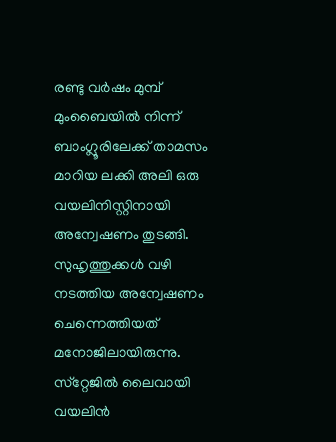രണ്ടു വര്‍ഷം മുമ്പ് മുംബൈയില്‍ നിന്ന് ബാംഗ്ലൂരിലേക്ക് താമസം മാറിയ ലക്കി അലി ഒരു വയലിനിസ്റ്റിനായി അന്വേഷണം തുടങ്ങി. സുഹൃത്തുക്കള്‍ വഴി നടത്തിയ അന്വേഷണം ചെന്നെത്തിയത് മനോജിലായിരുന്നു. സ്‌റ്റേജില്‍ ലൈവായി വയലിന്‍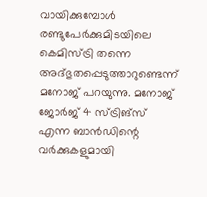വായിക്കുമ്പോള്‍ രണ്ടുപേര്‍ക്കുമിടയിലെ കെമിസ്ട്രി തന്നെ അദ്ഭുതപ്പെടുത്താറുണ്ടെന്ന് മനോജ് പറയുന്നു. മനോജ് ജോര്‍ജ് 4 സ്ട്രിങ്‌സ് എന്ന ബാന്‍ഡിന്റെ വര്‍ക്കുകളുമായി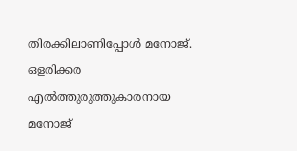തിരക്കിലാണിപ്പോള്‍ മനോജ്. ഒളരിക്കര എല്‍ത്തുരുത്തുകാരനായ മനോജ്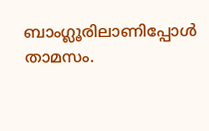ബാംഗ്ലൂരിലാണിപ്പോള്‍ താമസം.